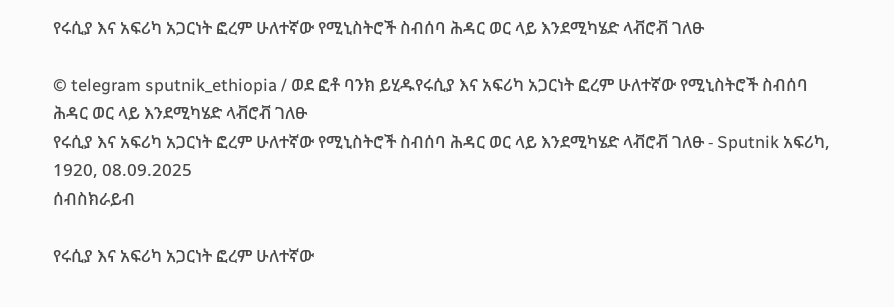የሩሲያ እና አፍሪካ አጋርነት ፎረም ሁለተኛው የሚኒስትሮች ስብሰባ ሕዳር ወር ላይ እንደሚካሄድ ላቭሮቭ ገለፁ

© telegram sputnik_ethiopia / ወደ ፎቶ ባንክ ይሂዱየሩሲያ እና አፍሪካ አጋርነት ፎረም ሁለተኛው የሚኒስትሮች ስብሰባ ሕዳር ወር ላይ እንደሚካሄድ ላቭሮቭ ገለፁ
የሩሲያ እና አፍሪካ አጋርነት ፎረም ሁለተኛው የሚኒስትሮች ስብሰባ ሕዳር ወር ላይ እንደሚካሄድ ላቭሮቭ ገለፁ - Sputnik አፍሪካ, 1920, 08.09.2025
ሰብስክራይብ

የሩሲያ እና አፍሪካ አጋርነት ፎረም ሁለተኛው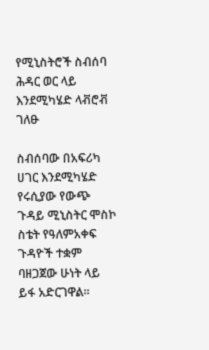የሚኒስትሮች ስብሰባ ሕዳር ወር ላይ እንደሚካሄድ ላቭሮቭ ገለፁ

ስብሰባው በአፍሪካ ሀገር እንደሚካሄድ የሩሲያው የውጭ ጉዳይ ሚኒስትር ሞስኮ ስቴት የዓለምአቀፍ ጉዳዮች ተቋም ባዘጋጀው ሁነት ላይ ይፋ አድርገዋል፡፡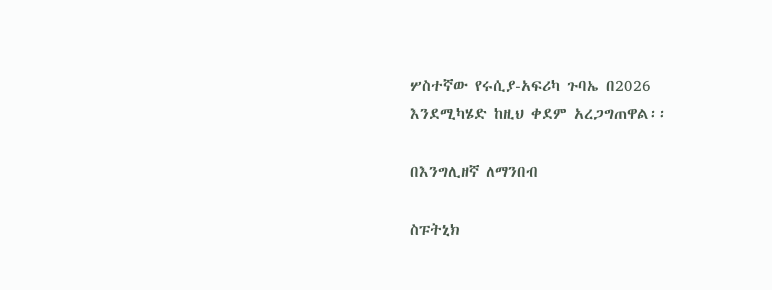ሦስተኛው የሩሲያ-አፍሪካ ጉባኤ በ2026 እንደሚካሄድ ከዚህ ቀደም አረጋግጠዋል፡፡

በእንግሊዘኛ ለማንበብ

ስፑትኒክ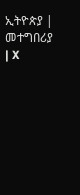ኢትዮጵያ | መተግበሪያ | X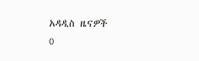አዳዲስ ዜናዎች
0